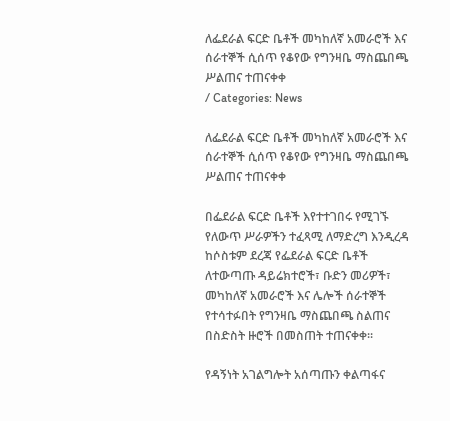ለፌደራል ፍርድ ቤቶች መካከለኛ አመራሮች እና ሰራተኞች ሲሰጥ የቆየው የግንዛቤ ማስጨበጫ ሥልጠና ተጠናቀቀ
/ Categories: News

ለፌደራል ፍርድ ቤቶች መካከለኛ አመራሮች እና ሰራተኞች ሲሰጥ የቆየው የግንዛቤ ማስጨበጫ ሥልጠና ተጠናቀቀ

በፌደራል ፍርድ ቤቶች እየተተገበሩ የሚገኙ የለውጥ ሥራዎችን ተፈጻሚ ለማድረግ እንዲረዳ ከሶስቱም ደረጃ የፌደራል ፍርድ ቤቶች ለተውጣጡ ዳይሬክተሮች፣ ቡድን መሪዎች፣ መካከለኛ አመራሮች እና ሌሎች ሰራተኞች የተሳተፉበት የግንዛቤ ማስጨበጫ ስልጠና በስድስት ዙሮች በመስጠት ተጠናቀቀ፡፡

የዳኝነት አገልግሎት አሰጣጡን ቀልጣፋና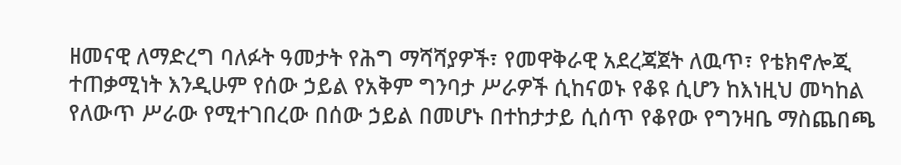ዘመናዊ ለማድረግ ባለፉት ዓመታት የሕግ ማሻሻያዎች፣ የመዋቅራዊ አደረጃጀት ለዉጥ፣ የቴክኖሎጂ ተጠቃሚነት እንዲሁም የሰው ኃይል የአቅም ግንባታ ሥራዎች ሲከናወኑ የቆዩ ሲሆን ከእነዚህ መካከል የለውጥ ሥራው የሚተገበረው በሰው ኃይል በመሆኑ በተከታታይ ሲሰጥ የቆየው የግንዛቤ ማስጨበጫ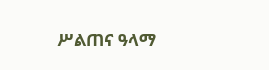ሥልጠና ዓላማ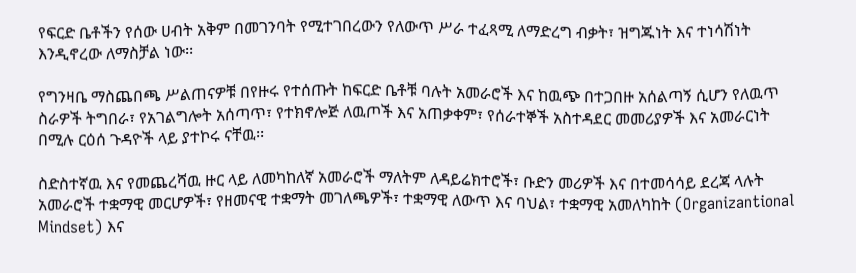የፍርድ ቤቶችን የሰው ሀብት አቅም በመገንባት የሚተገበረውን የለውጥ ሥራ ተፈጻሚ ለማድረግ ብቃት፣ ዝግጁነት እና ተነሳሽነት እንዲኖረው ለማስቻል ነው፡፡

የግንዛቤ ማስጨበጫ ሥልጠናዎቹ በየዙሩ የተሰጡት ከፍርድ ቤቶቹ ባሉት አመራሮች እና ከዉጭ በተጋበዙ አሰልጣኝ ሲሆን የለዉጥ ስራዎች ትግበራ፣ የአገልግሎት አሰጣጥ፣ የተክኖሎጅ ለዉጦች እና አጠቃቀም፣ የሰራተኞች አስተዳደር መመሪያዎች እና አመራርነት በሚሉ ርዕሰ ጉዳዮች ላይ ያተኮሩ ናቸዉ፡፡

ስድስተኛዉ እና የመጨረሻዉ ዙር ላይ ለመካከለኛ አመራሮች ማለትም ለዳይሬክተሮች፣ ቡድን መሪዎች እና በተመሳሳይ ደረጃ ላሉት አመራሮች ተቋማዊ መርሆዎች፣ የዘመናዊ ተቋማት መገለጫዎች፣ ተቋማዊ ለውጥ እና ባህል፣ ተቋማዊ አመለካከት (Organizantional Mindset) እና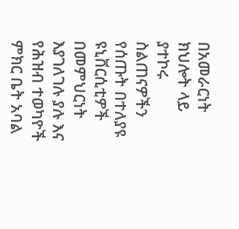በአመራርነት ክህሎት ላይ ያተኮሩ ስልጠናዎችን የሰጡት በተለያዩ ዩኒቨርሲቲዎች በመምህርነት እያገለገሉ ያሉ እና የሕዝብ ተወካዮች ምክር ቤት አባል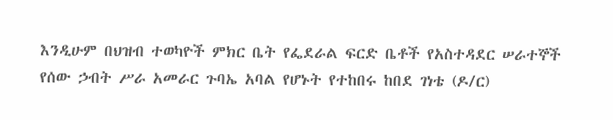እንዲሁም በህዝብ ተወካዮች ምክር ቤት የፌደራል ፍርድ ቤቶች የአስተዳደር ሠራተኞች የሰው ኃብት ሥራ አመራር ጉባኤ አባል የሆኑት የተከበሩ ከበደ ገነቴ (ዶ/ር)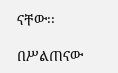ናቸው፡፡

በሥልጠናው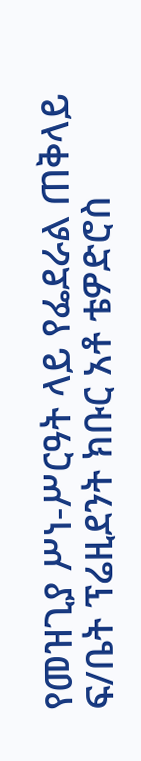የመዝጊያ ሥነ-ሥርዓት ላይ የፌደራል ጠቅላይ ፍ/ቤት ፕሬዚደንት ክቡር አቶ ቴዎድሮስ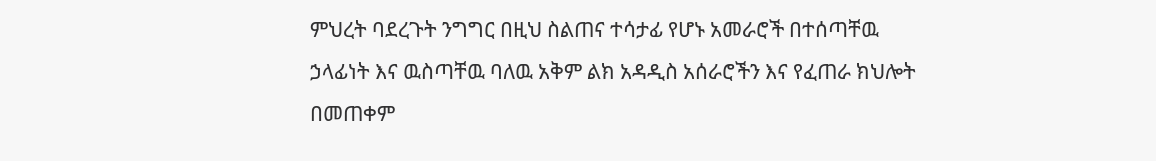ምህረት ባደረጉት ንግግር በዚህ ስልጠና ተሳታፊ የሆኑ አመራሮች በተሰጣቸዉ ኃላፊነት እና ዉስጣቸዉ ባለዉ አቅም ልክ አዳዲስ አሰራሮችን እና የፈጠራ ክህሎት በመጠቀም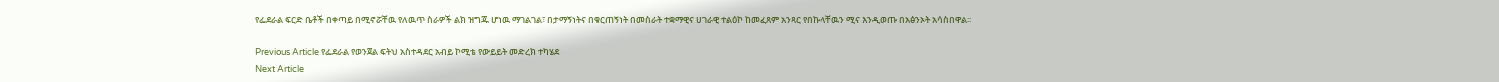የፌደራል ፍርድ ቤቶች በቀጣይ በሚኖሯቸዉ የለዉጥ ስራዎች ልክ ዝግጁ ሆነዉ ማገልገል፣ በታማኝነትና በቁርጠኝነት በመስራት ተቋማዊና ሀገራዊ ተልዕኮ ከመፈጸም አንጻር የበኩላቸዉን ሚና እንዲወጡ በአፅንኦት አሳስበዋል፡፡

Previous Article የፌደራል የወንጀል ፍትህ አስተዳደር አብይ ኮሚቴ የውይይት መድረክ ተካሄደ
Next Article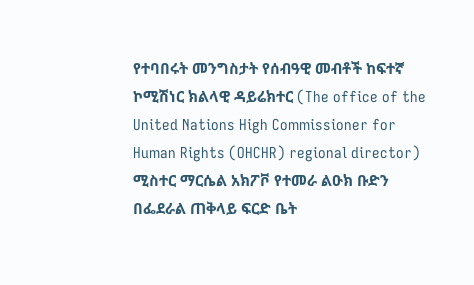የተባበሩት መንግስታት የሰብዓዊ መብቶች ከፍተኛ ኮሚሽነር ክልላዊ ዳይሬክተር (The office of the United Nations High Commissioner for Human Rights (OHCHR) regional director) ሚስተር ማርሴል አክፖቮ የተመራ ልዑክ ቡድን በፌደራል ጠቅላይ ፍርድ ቤት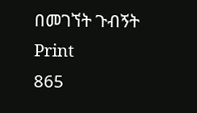በመገኘት ጉብኝት
Print
865